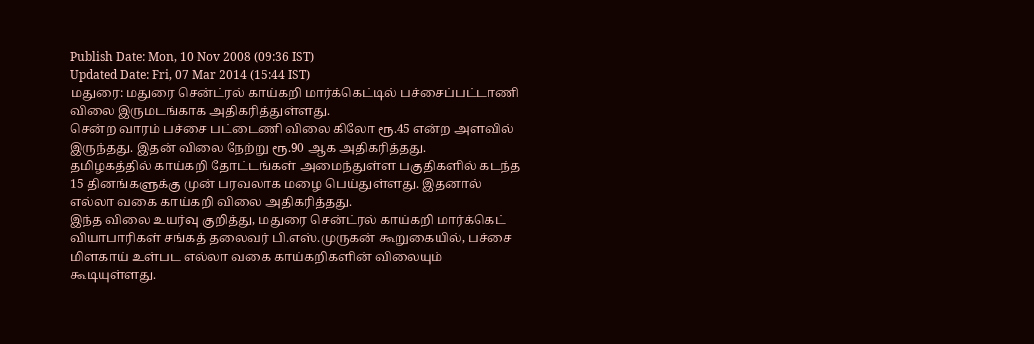Publish Date: Mon, 10 Nov 2008 (09:36 IST)
Updated Date: Fri, 07 Mar 2014 (15:44 IST)
மதுரை: மதுரை சென்ட்ரல் காய்கறி மார்க்கெட்டில் பச்சைப்பட்டாணி விலை இருமடங்காக அதிகரித்துள்ளது.
சென்ற வாரம் பச்சை பட்டைணி விலை கிலோ ரூ.45 என்ற அளவில் இருந்தது. இதன் விலை நேற்று ரூ.90 ஆக அதிகரித்தது.
தமிழகத்தில் காய்கறி தோட்டங்கள் அமைந்துள்ள பகுதிகளில் கடந்த 15 தினங்களுக்கு முன் பரவலாக மழை பெய்துள்ளது. இதனால் எல்லா வகை காய்கறி விலை அதிகரித்தது.
இந்த விலை உயர்வு குறித்து, மதுரை சென்ட்ரல் காய்கறி மார்க்கெட் வியாபாரிகள் சங்கத் தலைவர் பி.எஸ்.முருகன் கூறுகையில், பச்சை மிளகாய் உள்பட எல்லா வகை காய்கறிகளின் விலையும் கூடியுள்ளது.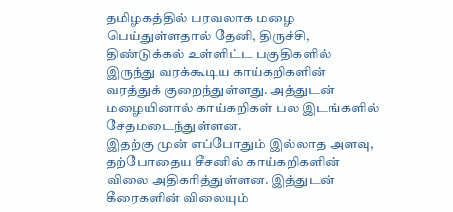தமிழகத்தில் பரவலாக மழை பெய்துள்ளதால் தேனி, திருச்சி, திண்டுக்கல் உள்ளிட்ட பகுதிகளில் இருந்து வரக்கூடிய காய்கறிகளின் வரத்துக் குறைந்துள்ளது. அத்துடன் மழையினால் காய்கறிகள் பல இடங்களில் சேதமடைந்துள்ளன.
இதற்கு முன் எப்போதும் இல்லாத அளவு, தற்போதைய சீசனில் காய்கறிகளின் விலை அதிகரித்துள்ளன. இத்துடன் கீரைகளின் விலையும்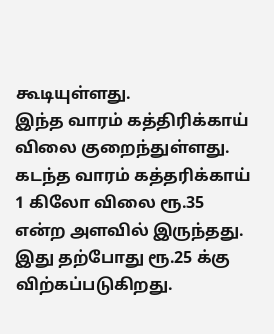கூடியுள்ளது.
இந்த வாரம் கத்திரிக்காய் விலை குறைந்துள்ளது. கடந்த வாரம் கத்தரிக்காய் 1 கிலோ விலை ரூ.35 என்ற அளவில் இருந்தது. இது தற்போது ரூ.25 க்கு விற்கப்படுகிறது.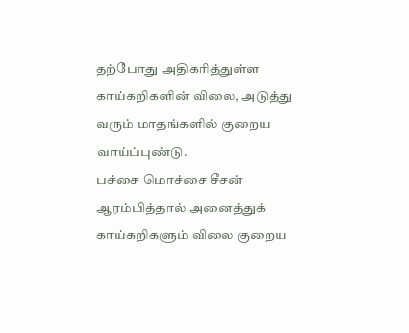தற்போது அதிகரித்துள்ள காய்கறிகளின் விலை, அடுத்து வரும் மாதங்களில் குறைய வாய்ப்புண்டு.
பச்சை மொச்சை சீசன் ஆரம்பித்தால் அனைத்துக் காய்கறிகளும் விலை குறைய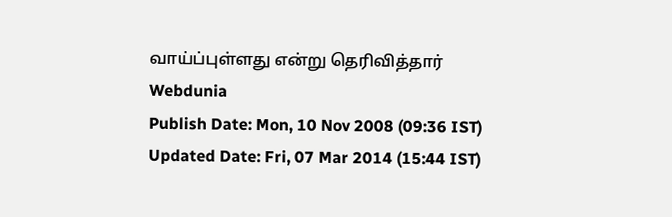வாய்ப்புள்ளது என்று தெரிவித்தார்
Webdunia
Publish Date: Mon, 10 Nov 2008 (09:36 IST)
Updated Date: Fri, 07 Mar 2014 (15:44 IST)